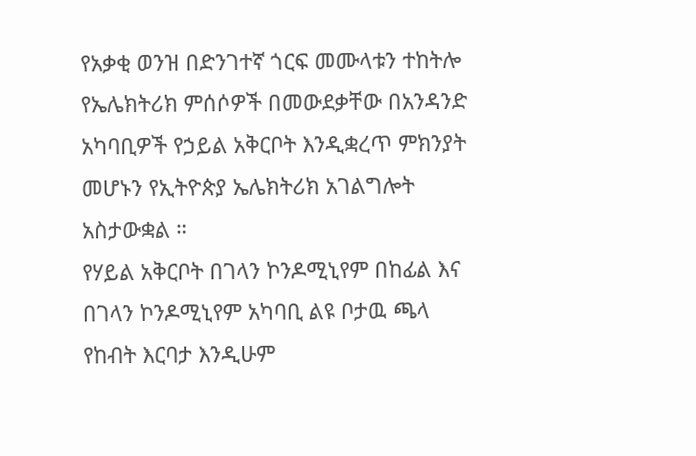የአቃቂ ወንዝ በድንገተኛ ጎርፍ መሙላቱን ተከትሎ የኤሌክትሪክ ምሰሶዎች በመውደቃቸው በአንዳንድ አካባቢዎች የኃይል አቅርቦት እንዲቋረጥ ምክንያት መሆኑን የኢትዮጵያ ኤሌክትሪክ አገልግሎት አስታውቋል ።
የሃይል አቅርቦት በገላን ኮንዶሚኒየም በከፊል እና በገላን ኮንዶሚኒየም አካባቢ ልዩ ቦታዉ ጫላ የከብት እርባታ እንዲሁም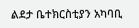ልደታ ቤተክርስቲያን አካባቢ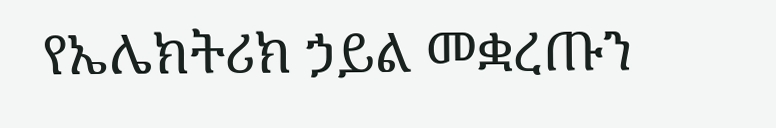የኤሌክትሪክ ኃይል መቋረጡን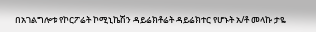በአገልግሎቱ የኮርፖሬት ኮሚኒኬሽን ዳይሬክቶሬት ዳይሬክተር የሆኑት አ/ቶ መላኩ ታዬ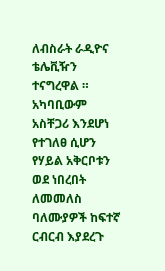ለብስራት ራዲዮና ቴሌቪዥን ተናግረዋል ።
አካባቢውም አስቸጋሪ እንደሆነ የተገለፀ ሲሆን የሃይል አቅርቦቱን ወደ ነበረበት ለመመለስ ባለሙያዎች ከፍተኛ ርብርብ እያደረጉ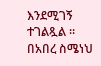እንደሚገኝ ተገልጿል ።
በአበረ ስሜነህ